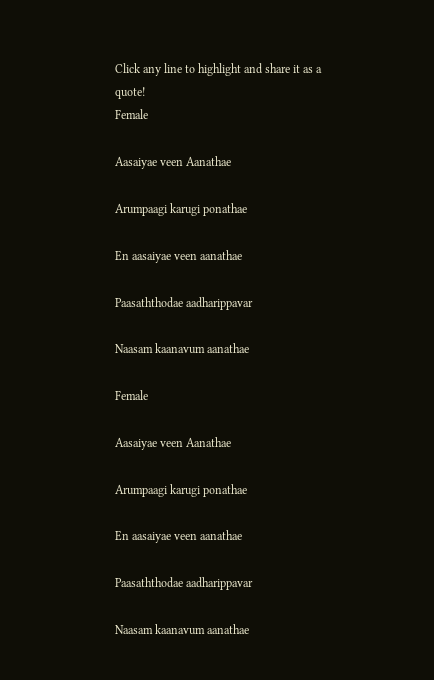Click any line to highlight and share it as a quote!
Female

Aasaiyae veen Aanathae

Arumpaagi karugi ponathae

En aasaiyae veen aanathae

Paasaththodae aadharippavar

Naasam kaanavum aanathae

Female

Aasaiyae veen Aanathae

Arumpaagi karugi ponathae

En aasaiyae veen aanathae

Paasaththodae aadharippavar

Naasam kaanavum aanathae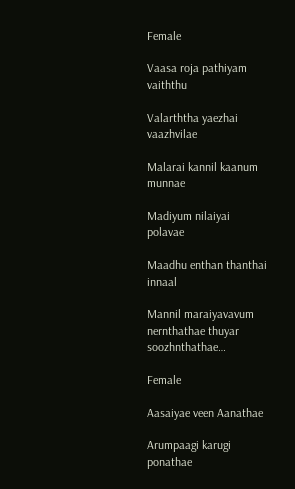Female

Vaasa roja pathiyam vaiththu

Valarththa yaezhai vaazhvilae

Malarai kannil kaanum munnae

Madiyum nilaiyai polavae

Maadhu enthan thanthai innaal

Mannil maraiyavavum nernthathae thuyar soozhnthathae…

Female

Aasaiyae veen Aanathae

Arumpaagi karugi ponathae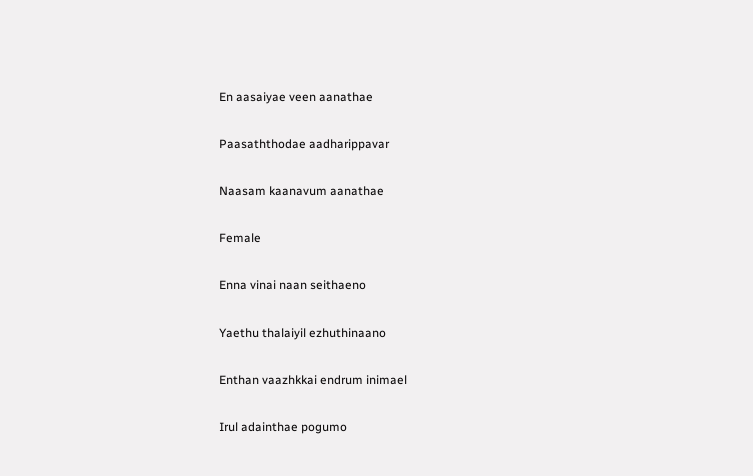En aasaiyae veen aanathae

Paasaththodae aadharippavar

Naasam kaanavum aanathae

Female

Enna vinai naan seithaeno

Yaethu thalaiyil ezhuthinaano

Enthan vaazhkkai endrum inimael

Irul adainthae pogumo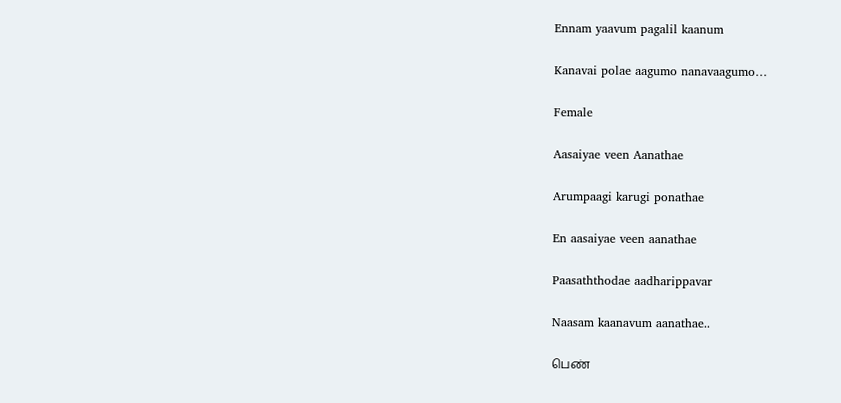Ennam yaavum pagalil kaanum

Kanavai polae aagumo nanavaagumo…

Female

Aasaiyae veen Aanathae

Arumpaagi karugi ponathae

En aasaiyae veen aanathae

Paasaththodae aadharippavar

Naasam kaanavum aanathae..

பெண்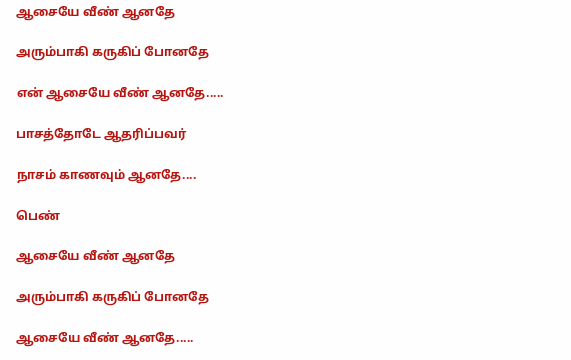ஆசையே வீண் ஆனதே

அரும்பாகி கருகிப் போனதே

என் ஆசையே வீண் ஆனதே.....

பாசத்தோடே ஆதரிப்பவர்

நாசம் காணவும் ஆனதே....

பெண்

ஆசையே வீண் ஆனதே

அரும்பாகி கருகிப் போனதே

ஆசையே வீண் ஆனதே.....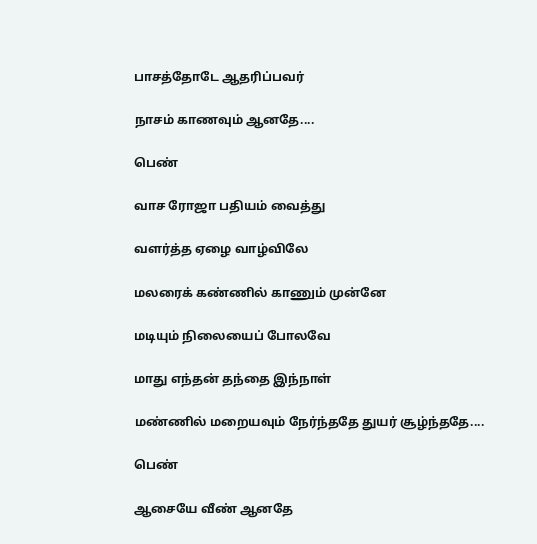பாசத்தோடே ஆதரிப்பவர்

நாசம் காணவும் ஆனதே....

பெண்

வாச ரோஜா பதியம் வைத்து

வளர்த்த ஏழை வாழ்விலே

மலரைக் கண்ணில் காணும் முன்னே

மடியும் நிலையைப் போலவே

மாது எந்தன் தந்தை இந்நாள்

மண்ணில் மறையவும் நேர்ந்ததே துயர் சூழ்ந்ததே....

பெண்

ஆசையே வீண் ஆனதே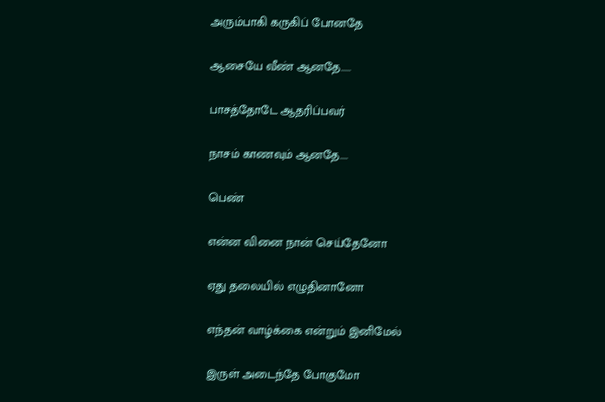அரும்பாகி கருகிப் போனதே

ஆசையே வீண் ஆனதே.....

பாசத்தோடே ஆதரிப்பவர்

நாசம் காணவும் ஆனதே....

பெண்

என்ன வினை நான் செய்தேனோ

ஏது தலையில் எழுதினானோ

எந்தன் வாழ்க்கை என்றும் இனிமேல்

இருள் அடைந்தே போகுமோ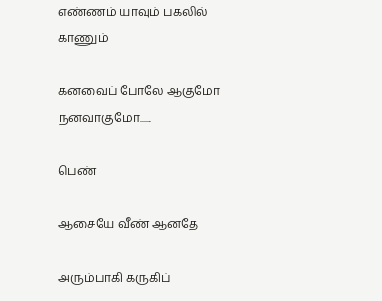எண்ணம் யாவும் பகலில் காணும்

கனவைப் போலே ஆகுமோ நனவாகுமோ......

பெண்

ஆசையே வீண் ஆனதே

அரும்பாகி கருகிப்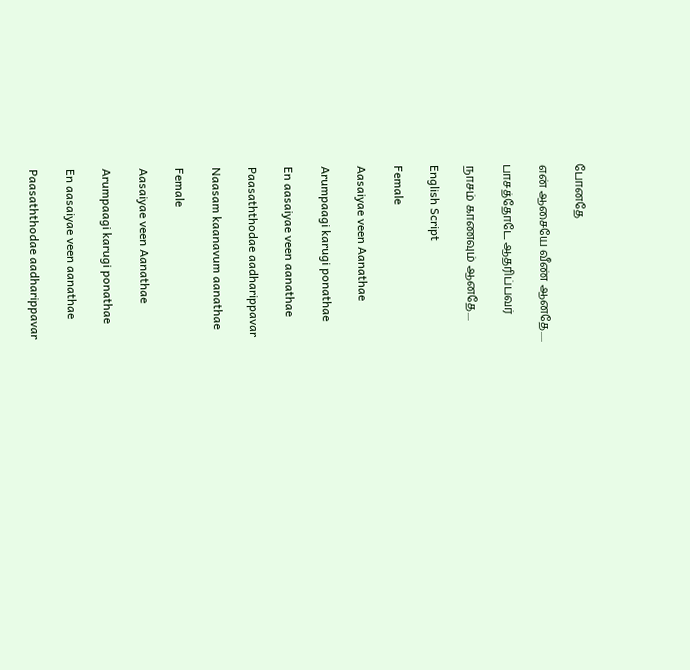போனதே

என் ஆசையே வீண் ஆனதே.....

பாசத்தோடே ஆதரிப்பவர்

நாசம் காணவும் ஆனதே....

English Script

Female

Aasaiyae veen Aanathae

Arumpaagi karugi ponathae

En aasaiyae veen aanathae

Paasaththodae aadharippavar

Naasam kaanavum aanathae

Female

Aasaiyae veen Aanathae

Arumpaagi karugi ponathae

En aasaiyae veen aanathae

Paasaththodae aadharippavar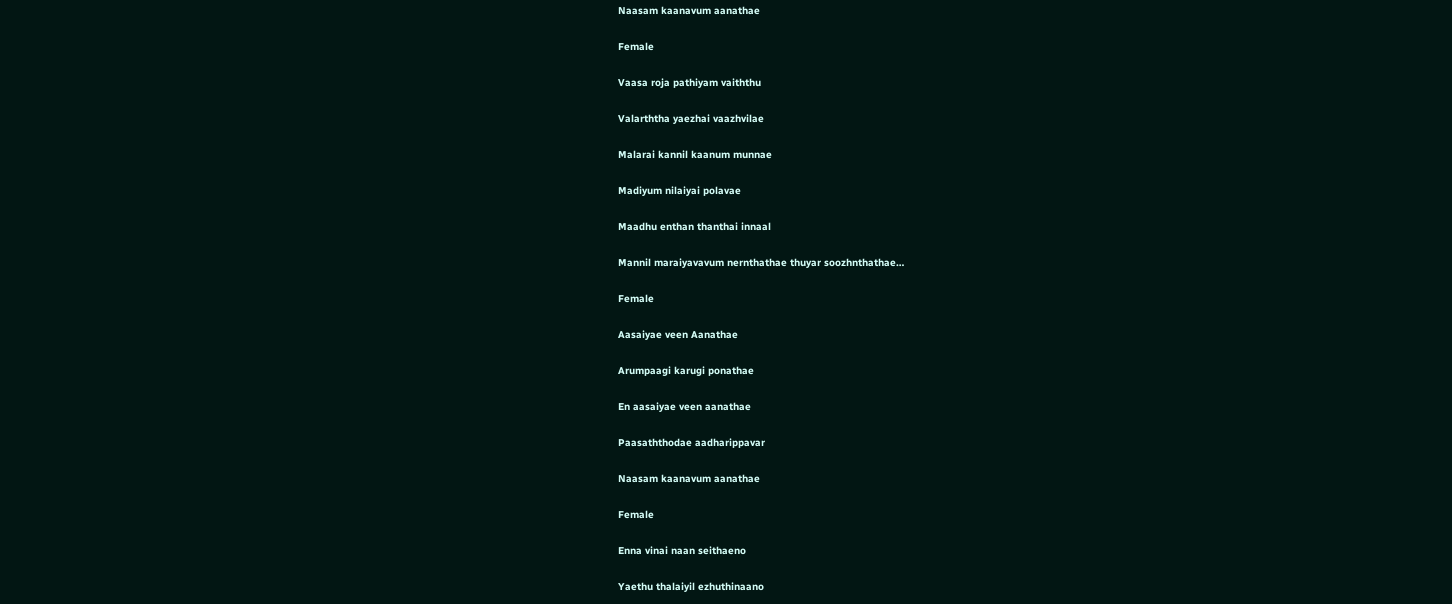Naasam kaanavum aanathae

Female

Vaasa roja pathiyam vaiththu

Valarththa yaezhai vaazhvilae

Malarai kannil kaanum munnae

Madiyum nilaiyai polavae

Maadhu enthan thanthai innaal

Mannil maraiyavavum nernthathae thuyar soozhnthathae…

Female

Aasaiyae veen Aanathae

Arumpaagi karugi ponathae

En aasaiyae veen aanathae

Paasaththodae aadharippavar

Naasam kaanavum aanathae

Female

Enna vinai naan seithaeno

Yaethu thalaiyil ezhuthinaano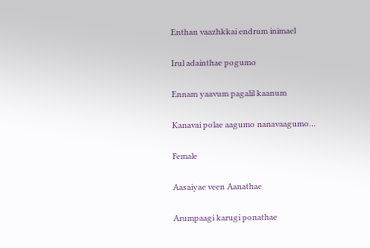Enthan vaazhkkai endrum inimael

Irul adainthae pogumo

Ennam yaavum pagalil kaanum

Kanavai polae aagumo nanavaagumo…

Female

Aasaiyae veen Aanathae

Arumpaagi karugi ponathae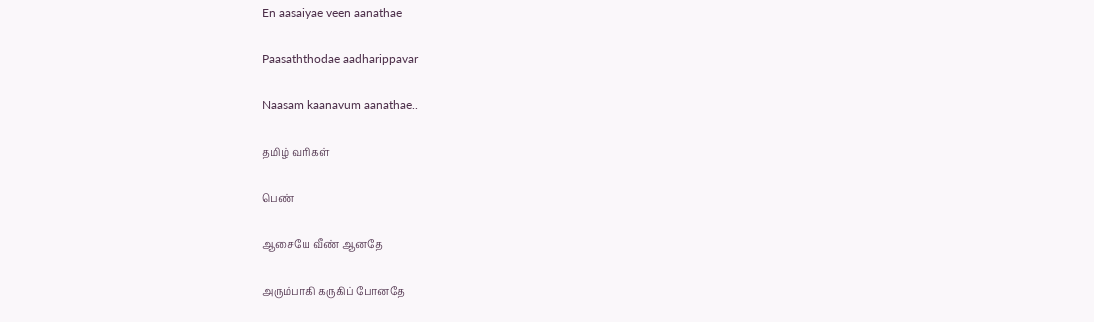En aasaiyae veen aanathae

Paasaththodae aadharippavar

Naasam kaanavum aanathae..

தமிழ் வரிகள்

பெண்

ஆசையே வீண் ஆனதே

அரும்பாகி கருகிப் போனதே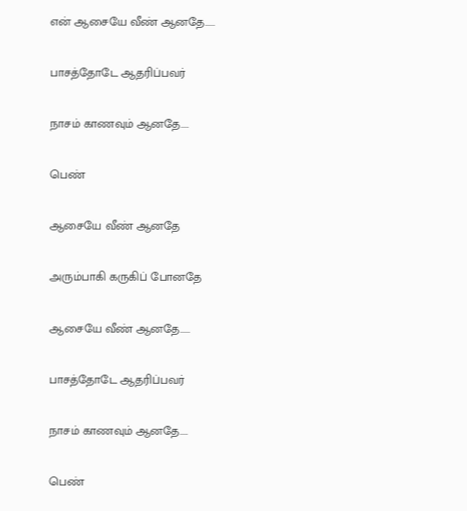என் ஆசையே வீண் ஆனதே.....

பாசத்தோடே ஆதரிப்பவர்

நாசம் காணவும் ஆனதே....

பெண்

ஆசையே வீண் ஆனதே

அரும்பாகி கருகிப் போனதே

ஆசையே வீண் ஆனதே.....

பாசத்தோடே ஆதரிப்பவர்

நாசம் காணவும் ஆனதே....

பெண்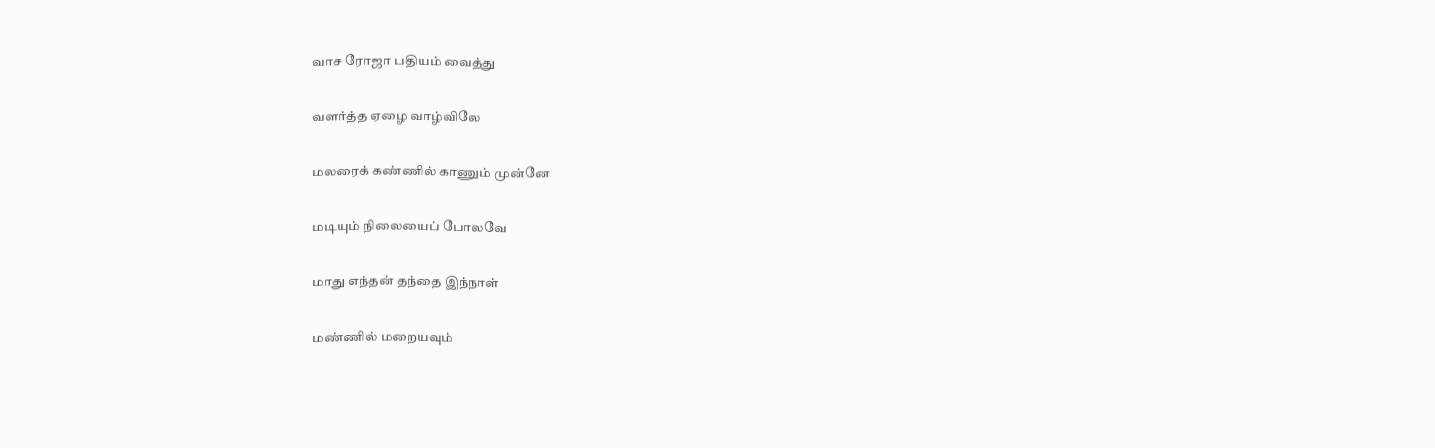வாச ரோஜா பதியம் வைத்து

வளர்த்த ஏழை வாழ்விலே

மலரைக் கண்ணில் காணும் முன்னே

மடியும் நிலையைப் போலவே

மாது எந்தன் தந்தை இந்நாள்

மண்ணில் மறையவும்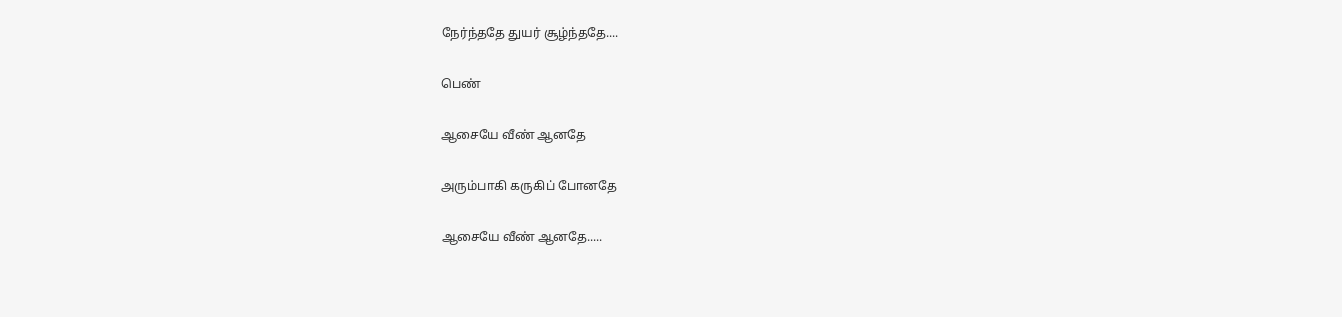நேர்ந்ததே துயர் சூழ்ந்ததே....

பெண்

ஆசையே வீண் ஆனதே

அரும்பாகி கருகிப் போனதே

ஆசையே வீண் ஆனதே.....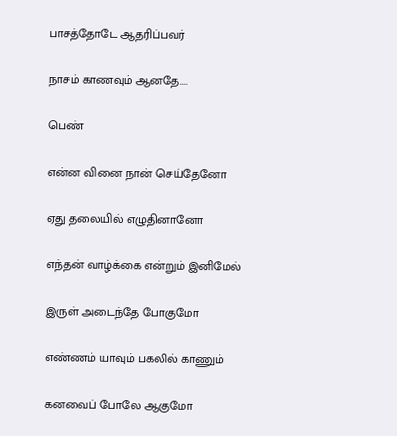பாசத்தோடே ஆதரிப்பவர்

நாசம் காணவும் ஆனதே....

பெண்

என்ன வினை நான் செய்தேனோ

ஏது தலையில் எழுதினானோ

எந்தன் வாழ்க்கை என்றும் இனிமேல்

இருள் அடைந்தே போகுமோ

எண்ணம் யாவும் பகலில் காணும்

கனவைப் போலே ஆகுமோ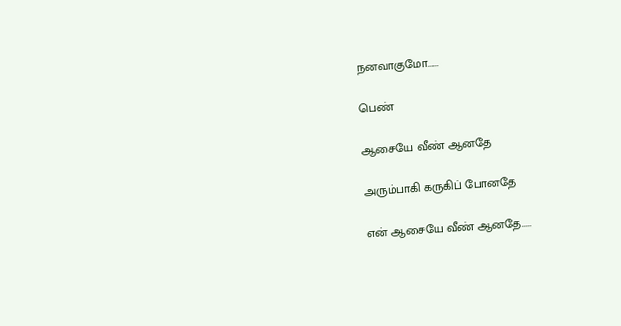நனவாகுமோ......

பெண்

ஆசையே வீண் ஆனதே

அரும்பாகி கருகிப் போனதே

என் ஆசையே வீண் ஆனதே.....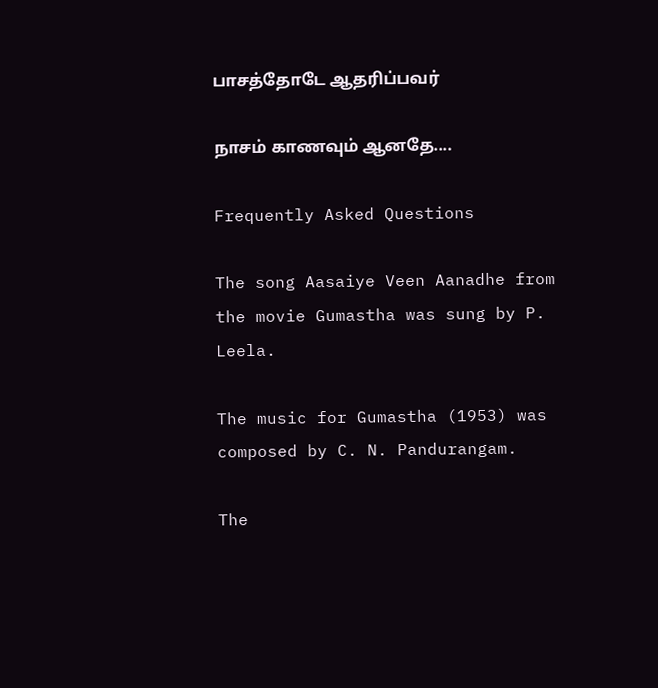பாசத்தோடே ஆதரிப்பவர்

நாசம் காணவும் ஆனதே....

Frequently Asked Questions

The song Aasaiye Veen Aanadhe from the movie Gumastha was sung by P. Leela.

The music for Gumastha (1953) was composed by C. N. Pandurangam.

The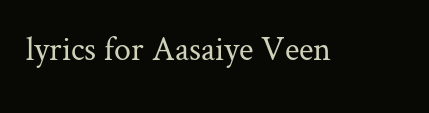lyrics for Aasaiye Veen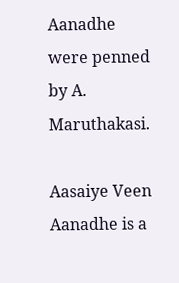Aanadhe were penned by A. Maruthakasi.

Aasaiye Veen Aanadhe is a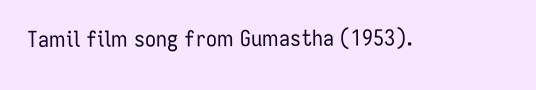Tamil film song from Gumastha (1953).